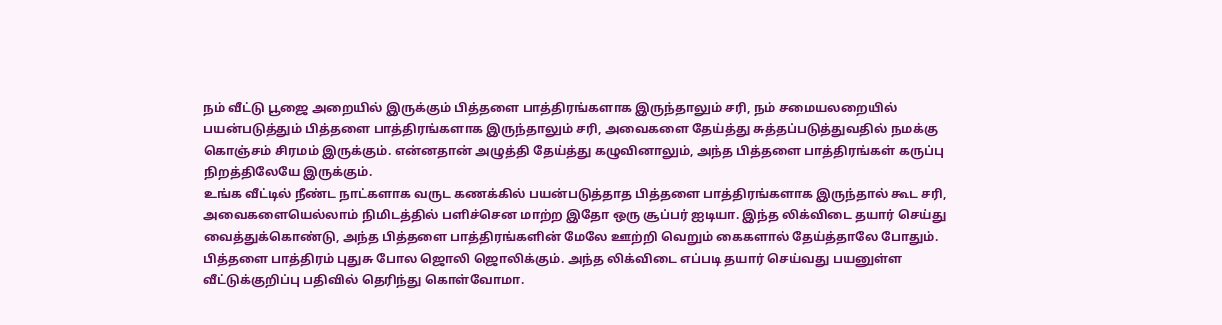நம் வீட்டு பூஜை அறையில் இருக்கும் பித்தளை பாத்திரங்களாக இருந்தாலும் சரி, நம் சமையலறையில் பயன்படுத்தும் பித்தளை பாத்திரங்களாக இருந்தாலும் சரி, அவைகளை தேய்த்து சுத்தப்படுத்துவதில் நமக்கு கொஞ்சம் சிரமம் இருக்கும். என்னதான் அழுத்தி தேய்த்து கழுவினாலும், அந்த பித்தளை பாத்திரங்கள் கருப்பு நிறத்திலேயே இருக்கும்.
உங்க வீட்டில் நீண்ட நாட்களாக வருட கணக்கில் பயன்படுத்தாத பித்தளை பாத்திரங்களாக இருந்தால் கூட சரி, அவைகளையெல்லாம் நிமிடத்தில் பளிச்சென மாற்ற இதோ ஒரு சூப்பர் ஐடியா. இந்த லிக்விடை தயார் செய்து வைத்துக்கொண்டு, அந்த பித்தளை பாத்திரங்களின் மேலே ஊற்றி வெறும் கைகளால் தேய்த்தாலே போதும். பித்தளை பாத்திரம் புதுசு போல ஜொலி ஜொலிக்கும். அந்த லிக்விடை எப்படி தயார் செய்வது பயனுள்ள வீட்டுக்குறிப்பு பதிவில் தெரிந்து கொள்வோமா.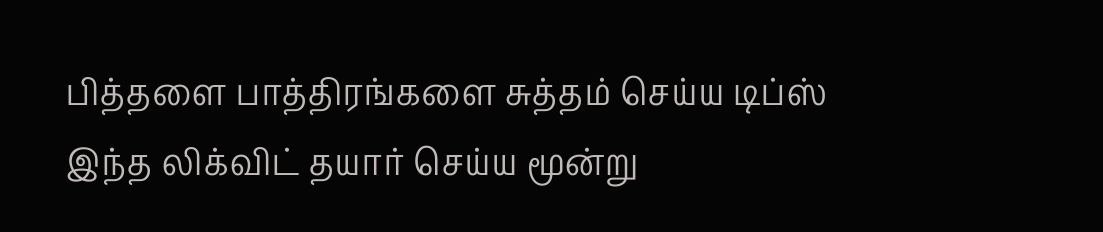பித்தளை பாத்திரங்களை சுத்தம் செய்ய டிப்ஸ்
இந்த லிக்விட் தயார் செய்ய மூன்று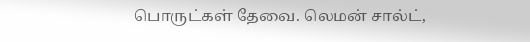பொருட்கள் தேவை. லெமன் சால்ட்,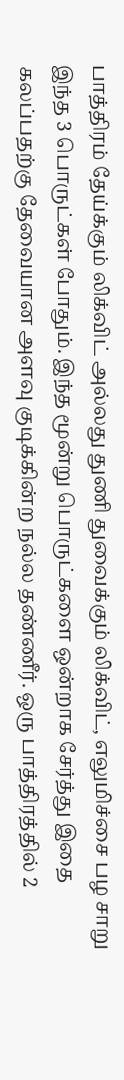பாத்திரம் தேய்க்கும் லிக்விட் அல்லது துணி துவைக்கும் லிக்விட், எலுமிச்சை பழ சாறு இந்த 3 பொருட்கள் போதும். இந்த மூன்று பொருட்களை ஒன்றாக சேர்த்து இதை கலப்பதற்கு தேவையான அளவு குடிக்கின்ற நல்ல தண்ணீர். ஒரு பாத்திரத்தில் 2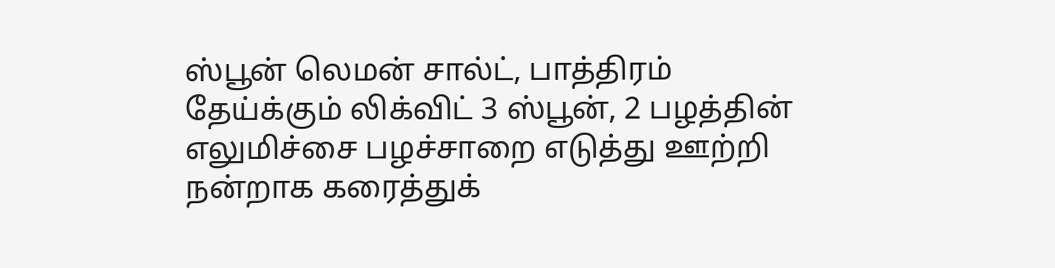ஸ்பூன் லெமன் சால்ட், பாத்திரம் தேய்க்கும் லிக்விட் 3 ஸ்பூன், 2 பழத்தின் எலுமிச்சை பழச்சாறை எடுத்து ஊற்றி நன்றாக கரைத்துக்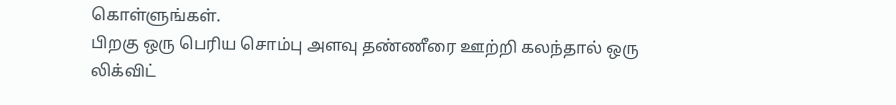கொள்ளுங்கள்.
பிறகு ஒரு பெரிய சொம்பு அளவு தண்ணீரை ஊற்றி கலந்தால் ஒரு லிக்விட்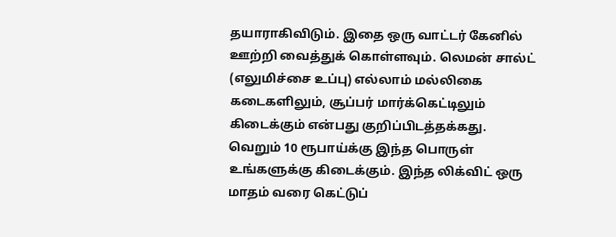தயாராகிவிடும். இதை ஒரு வாட்டர் கேனில் ஊற்றி வைத்துக் கொள்ளவும். லெமன் சால்ட் (எலுமிச்சை உப்பு) எல்லாம் மல்லிகை கடைகளிலும், சூப்பர் மார்க்கெட்டிலும் கிடைக்கும் என்பது குறிப்பிடத்தக்கது. வெறும் 10 ரூபாய்க்கு இந்த பொருள் உங்களுக்கு கிடைக்கும். இந்த லிக்விட் ஒரு மாதம் வரை கெட்டுப்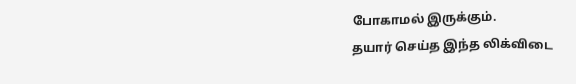போகாமல் இருக்கும்.
தயார் செய்த இந்த லிக்விடை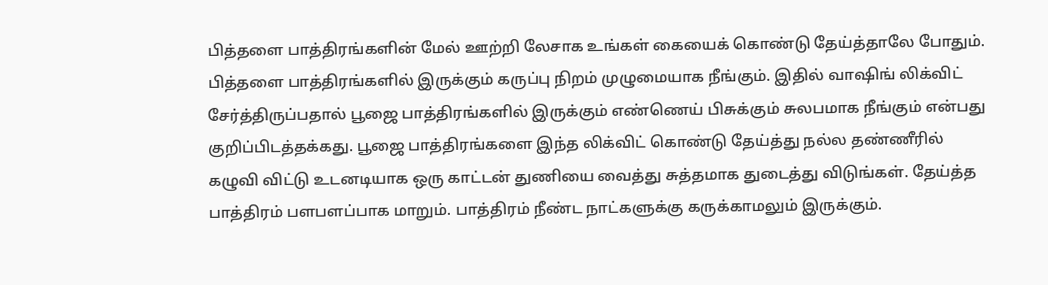பித்தளை பாத்திரங்களின் மேல் ஊற்றி லேசாக உங்கள் கையைக் கொண்டு தேய்த்தாலே போதும். பித்தளை பாத்திரங்களில் இருக்கும் கருப்பு நிறம் முழுமையாக நீங்கும். இதில் வாஷிங் லிக்விட் சேர்த்திருப்பதால் பூஜை பாத்திரங்களில் இருக்கும் எண்ணெய் பிசுக்கும் சுலபமாக நீங்கும் என்பது குறிப்பிடத்தக்கது. பூஜை பாத்திரங்களை இந்த லிக்விட் கொண்டு தேய்த்து நல்ல தண்ணீரில் கழுவி விட்டு உடனடியாக ஒரு காட்டன் துணியை வைத்து சுத்தமாக துடைத்து விடுங்கள். தேய்த்த பாத்திரம் பளபளப்பாக மாறும். பாத்திரம் நீண்ட நாட்களுக்கு கருக்காமலும் இருக்கும்.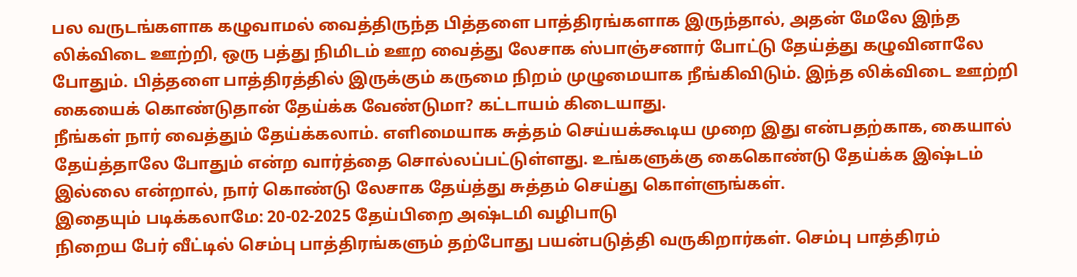பல வருடங்களாக கழுவாமல் வைத்திருந்த பித்தளை பாத்திரங்களாக இருந்தால், அதன் மேலே இந்த லிக்விடை ஊற்றி, ஒரு பத்து நிமிடம் ஊற வைத்து லேசாக ஸ்பாஞ்சனார் போட்டு தேய்த்து கழுவினாலே போதும். பித்தளை பாத்திரத்தில் இருக்கும் கருமை நிறம் முழுமையாக நீங்கிவிடும். இந்த லிக்விடை ஊற்றி கையைக் கொண்டுதான் தேய்க்க வேண்டுமா? கட்டாயம் கிடையாது.
நீங்கள் நார் வைத்தும் தேய்க்கலாம். எளிமையாக சுத்தம் செய்யக்கூடிய முறை இது என்பதற்காக, கையால் தேய்த்தாலே போதும் என்ற வார்த்தை சொல்லப்பட்டுள்ளது. உங்களுக்கு கைகொண்டு தேய்க்க இஷ்டம் இல்லை என்றால், நார் கொண்டு லேசாக தேய்த்து சுத்தம் செய்து கொள்ளுங்கள்.
இதையும் படிக்கலாமே: 20-02-2025 தேய்பிறை அஷ்டமி வழிபாடு
நிறைய பேர் வீட்டில் செம்பு பாத்திரங்களும் தற்போது பயன்படுத்தி வருகிறார்கள். செம்பு பாத்திரம்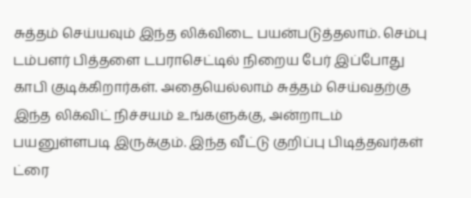சுத்தம் செய்யவும் இந்த லிக்விடை பயன்படுத்தலாம். செம்பு டம்பளர் பித்தளை டபராசெட்டில் நிறைய பேர் இப்போது காபி குடிக்கிறார்கள். அதையெல்லாம் சுத்தம் செய்வதற்கு இந்த லிக்விட் நிச்சயம் உங்களுக்கு, அன்றாடம் பயனுள்ளபடி இருக்கும். இந்த வீட்டு குறிப்பு பிடித்தவர்கள் ட்ரை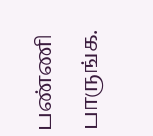பண்ணி பாருங்க.